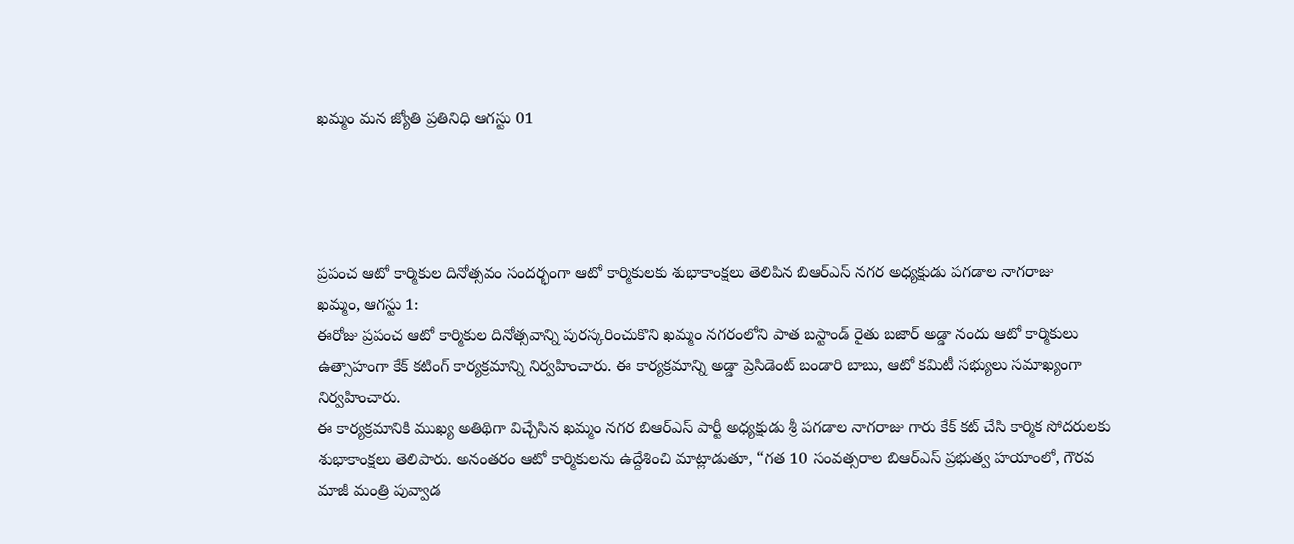ఖమ్మం మన జ్యోతి ప్రతినిధి ఆగస్టు 01




ప్రపంచ ఆటో కార్మికుల దినోత్సవం సందర్భంగా ఆటో కార్మికులకు శుభాకాంక్షలు తెలిపిన బిఆర్ఎస్ నగర అధ్యక్షుడు పగడాల నాగరాజు
ఖమ్మం, ఆగస్టు 1:
ఈరోజు ప్రపంచ ఆటో కార్మికుల దినోత్సవాన్ని పురస్కరించుకొని ఖమ్మం నగరంలోని పాత బస్టాండ్ రైతు బజార్ అడ్డా నందు ఆటో కార్మికులు ఉత్సాహంగా కేక్ కటింగ్ కార్యక్రమాన్ని నిర్వహించారు. ఈ కార్యక్రమాన్ని అడ్డా ప్రెసిడెంట్ బండారి బాబు, ఆటో కమిటీ సభ్యులు సమాఖ్యంగా నిర్వహించారు.
ఈ కార్యక్రమానికి ముఖ్య అతిథిగా విచ్చేసిన ఖమ్మం నగర బిఆర్ఎస్ పార్టీ అధ్యక్షుడు శ్రీ పగడాల నాగరాజు గారు కేక్ కట్ చేసి కార్మిక సోదరులకు శుభాకాంక్షలు తెలిపారు. అనంతరం ఆటో కార్మికులను ఉద్దేశించి మాట్లాడుతూ, “గత 10 సంవత్సరాల బిఆర్ఎస్ ప్రభుత్వ హయాంలో, గౌరవ మాజీ మంత్రి పువ్వాడ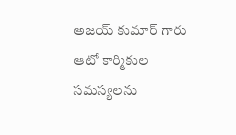అజయ్ కుమార్ గారు ఆటో కార్మికుల సమస్యలను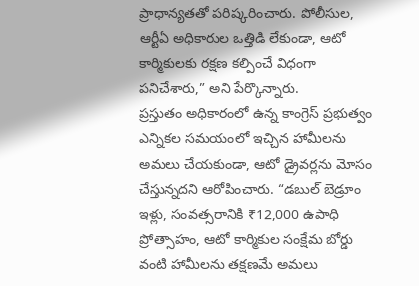ప్రాధాన్యతతో పరిష్కరించారు. పోలీసుల, ఆర్టీఏ అధికారుల ఒత్తిడి లేకుండా, ఆటో కార్మికులకు రక్షణ కల్పించే విధంగా పనిచేశారు,” అని పేర్కొన్నారు.
ప్రస్తుతం అధికారంలో ఉన్న కాంగ్రెస్ ప్రభుత్వం ఎన్నికల సమయంలో ఇచ్చిన హామీలను అమలు చేయకుండా, ఆటో డ్రైవర్లను మోసం చేస్తున్నదని ఆరోపించారు. “డబుల్ బెడ్రూం ఇళ్లు, సంవత్సరానికి ₹12,000 ఉపాధి ప్రోత్సాహం, ఆటో కార్మికుల సంక్షేమ బోర్డు వంటి హామీలను తక్షణమే అమలు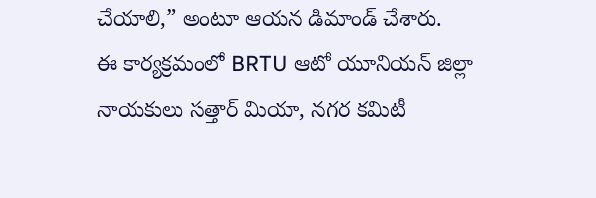చేయాలి,” అంటూ ఆయన డిమాండ్ చేశారు.
ఈ కార్యక్రమంలో BRTU ఆటో యూనియన్ జిల్లా నాయకులు సత్తార్ మియా, నగర కమిటీ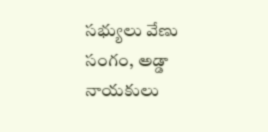సభ్యులు వేణు సంగం, అడ్డా నాయకులు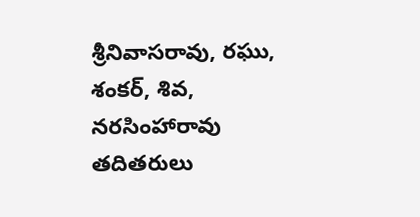శ్రీనివాసరావు, రఘు, శంకర్, శివ, నరసింహారావు తదితరులు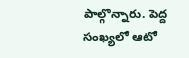పాల్గొన్నారు. పెద్ద సంఖ్యలో ఆటో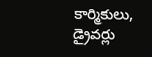కార్మికులు, డ్రైవర్లు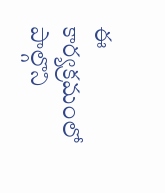ఈ కార్యక్రమంలో పాల్గొని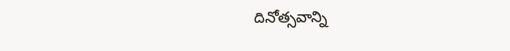దినోత్సవాన్ని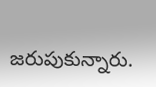జరుపుకున్నారు.